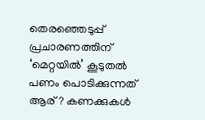തെരഞ്ഞെടുപ്പ് പ്രചാരണത്തിന് ‘മെറ്റയില്‍’ കൂടുതല്‍ പണം പൊടിക്കുന്നത് ആര്? കണക്കുകള്‍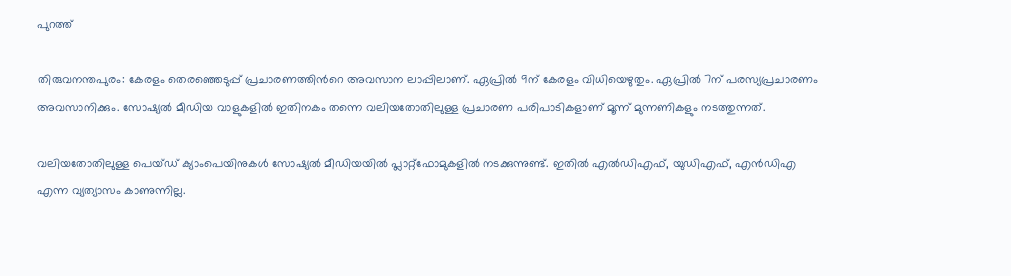പുറത്ത്

തിരുവനന്തപുരം: കേരളം തെരഞ്ഞെടുപ്പ് പ്രചാരണത്തിന്‍റെ അവസാന ലാപ്പിലാണ്. ഏപ്രില്‍ 9ന് കേരളം വിധിയെഴുതും. ഏപ്രില്‍ 7ന് പരസ്യപ്രചാരണം അവസാനിക്കും. സോഷ്യല്‍ മീഡിയ വാളുകളില്‍ ഇതിനകം തന്നെ വലിയതോതിലുള്ള പ്രചാരണ പരിപാടികളാണ് മൂന്ന് മുന്നണികളും നടത്തുന്നത്.

വലിയതോതിലുള്ള പെയ്ഡ് ക്യാംപെയിനുകള്‍ സോഷ്യല്‍ മീഡിയയില്‍ പ്ലാറ്റ്ഫോമുകളില്‍ നടക്കുന്നുണ്ട്. ഇതില്‍ എല്‍ഡിഎഫ്, യുഡിഎഫ്, എന്‍ഡിഎ എന്ന വ്യത്യാസം കാണുന്നില്ല.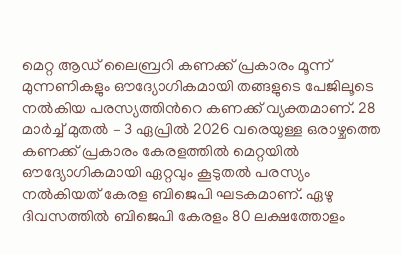മെറ്റ ആഡ് ലൈബ്രറി കണക്ക് പ്രകാരം മൂന്ന് മുന്നണികളും ഔദ്യോഗികമായി തങ്ങളുടെ പേജിലൂടെ നല്‍കിയ പരസ്യത്തിന്‍റെ കണക്ക് വ്യക്തമാണ്. 28 മാര്‍ച്ച് മുതല്‍ – 3 ഏപ്രില്‍ 2026 വരെയുള്ള ഒരാഴ്ചത്തെ കണക്ക് പ്രകാരം കേരളത്തില്‍ മെറ്റയില്‍ ഔദ്യോഗികമായി ഏറ്റവും കൂടുതല്‍ പരസ്യം നല്‍കിയത് കേരള ബിജെപി ഘടകമാണ്. ഏഴു ദിവസത്തില്‍ ബിജെപി കേരളം 80 ലക്ഷത്തോളം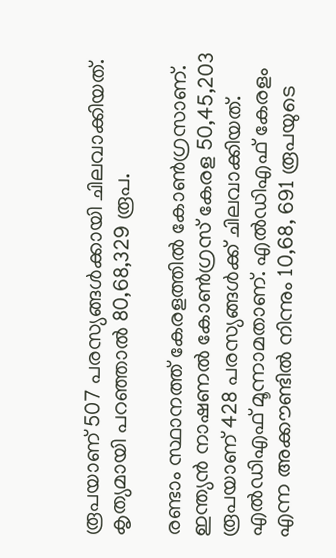രൂപയാണ് 507 പരസ്യങ്ങള്‍ക്കായി ചിലവാക്കിയത്. കൃത്യമായി പറഞ്ഞാല്‍ 80,68,329 രൂപ.

രണ്ടാം സ്ഥാനത്ത് കേരളത്തില്‍ കോണ്‍ഗ്രസാണ്. ഇന്ത്യന്‍ നാഷണല്‍ കോണ്‍ഗ്രസ് കേരള 50,45,203 രൂപയാണ് 428 പരസ്യങ്ങള്‍ക്ക് ചിലവാക്കിയത്. എല്‍ഡിഎഫ് മൂന്നാമതാണ്. എല്‍ഡിഎഫ് കേരളം എന്ന അക്കൗണ്ടില്‍ നിന്നും 10,68, 691 രൂപയുടെ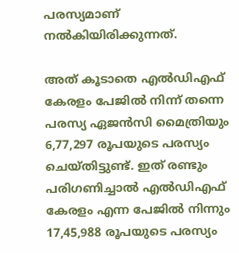പരസ്യമാണ് നല്‍കിയിരിക്കുന്നത്.

അത് കൂടാതെ എല്‍ഡിഎഫ് കേരളം പേജില്‍ നിന്ന് തന്നെ പരസ്യ ഏജന്‍സി മൈത്രിയും 6,77,297 രൂപയുടെ പരസ്യം ചെയ്തിട്ടുണ്ട്. ഇത് രണ്ടും പരിഗണിച്ചാല്‍ എല്‍ഡിഎഫ് കേരളം എന്ന പേജില്‍ നിന്നും 17,45,988 രൂപയുടെ പരസ്യം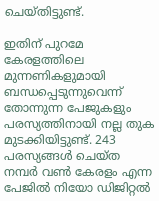ചെയ്തിട്ടുണ്ട്.

ഇതിന് പുറമേ കേരളത്തിലെ മുന്നണികളുമായി ബന്ധപ്പെടുന്നുവെന്ന് തോന്നുന്ന പേജുകളും പരസ്യത്തിനായി നല്ല തുക മുടക്കിയിട്ടുണ്ട്. 243 പരസ്യങ്ങള്‍ ചെയ്ത നമ്പര്‍ വണ്‍ കേരളം എന്ന പേജില്‍ നിയോ ഡിജിറ്റല്‍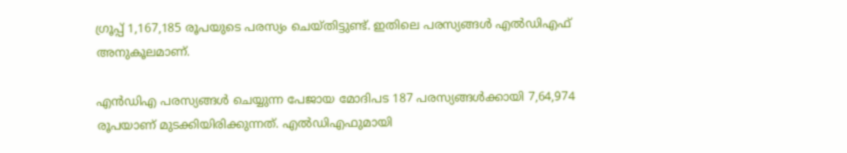ഗ്രൂപ്പ് 1,167,185 രൂപയുടെ പരസ്യം ചെയ്തിട്ടുണ്ട്. ഇതിലെ പരസ്യങ്ങള്‍ എല്‍ഡിഎഫ് അനുകൂലമാണ്.

എന്‍ഡിഎ പരസ്യങ്ങള്‍ ചെയ്യുന്ന പേജായ മോദിപട 187 പരസ്യങ്ങള്‍ക്കായി 7,64,974 രൂപയാണ് മുടക്കിയിരിക്കുന്നത്. എല്‍ഡിഎഫുമായി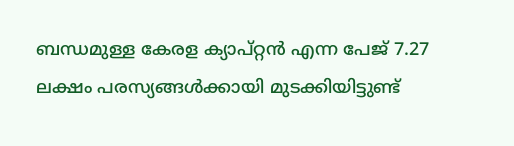ബന്ധമുള്ള കേരള ക്യാപ്റ്റന്‍ എന്ന പേജ് 7.27 ലക്ഷം പരസ്യങ്ങള്‍ക്കായി മുടക്കിയിട്ടുണ്ട്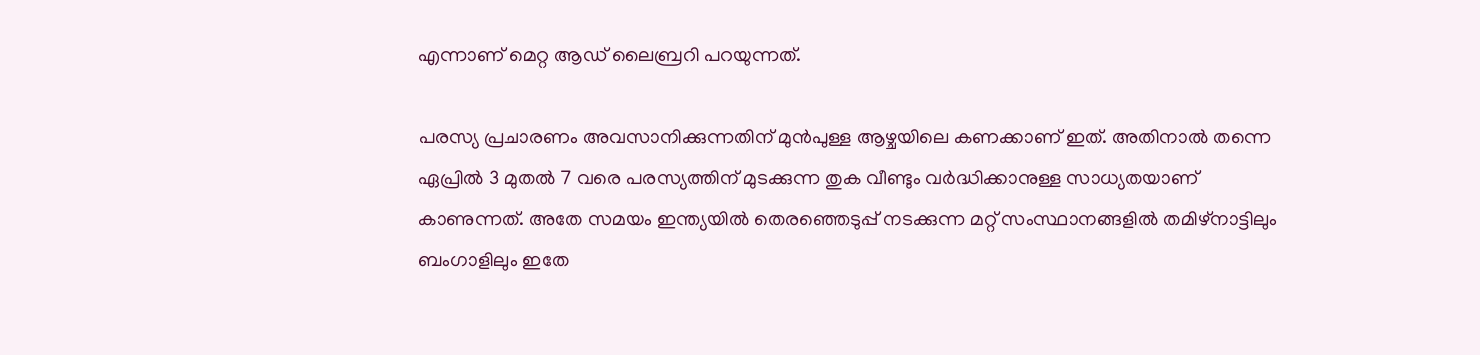എന്നാണ് മെറ്റ ആഡ് ലൈബ്രറി പറയുന്നത്.

പരസ്യ പ്രചാരണം അവസാനിക്കുന്നതിന് മുന്‍പുള്ള ആഴ്ചയിലെ കണക്കാണ് ഇത്. അതിനാല്‍ തന്നെ ഏപ്രില്‍ 3 മുതല്‍ 7 വരെ പരസ്യത്തിന് മുടക്കുന്ന തുക വീണ്ടും വര്‍ദ്ധിക്കാനുള്ള സാധ്യതയാണ് കാണുന്നത്. അതേ സമയം ഇന്ത്യയില്‍ തെരഞ്ഞെടുപ്പ് നടക്കുന്ന മറ്റ് സംസ്ഥാനങ്ങളില്‍ തമിഴ്നാട്ടിലും ബംഗാളിലും ഇതേ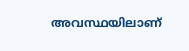അവസ്ഥയിലാണ്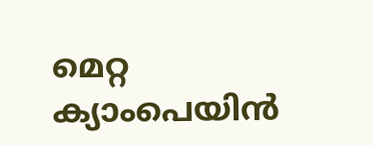മെറ്റ ക്യാംപെയിന്‍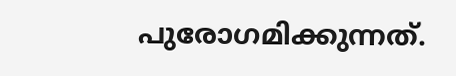പുരോഗമിക്കുന്നത്.